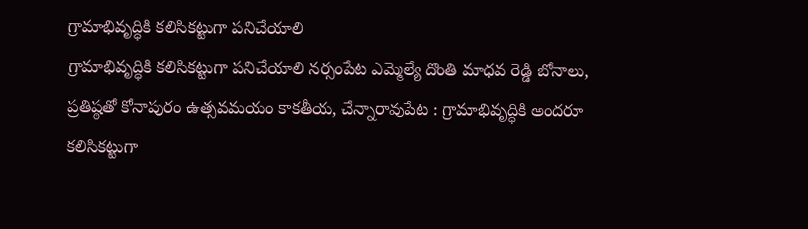గ్రామాభివృద్ధికి కలిసికట్టుగా పనిచేయాలి
గ్రామాభివృద్ధికి కలిసికట్టుగా పనిచేయాలి నర్సంపేట ఎమ్మెల్యే దొంతి మాధవ రెడ్డి బోనాలు, ప్రతిష్ఠతో కోనాపురం ఉత్సవమయం కాకతీయ, చేన్నారావుపేట : గ్రామాభివృద్ధికి అందరూ కలిసికట్టుగా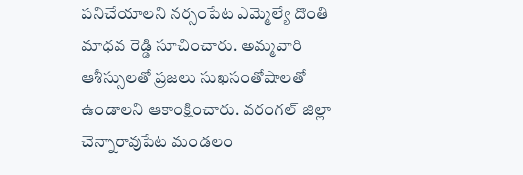పనిచేయాలని నర్సంపేట ఎమ్మెల్యే దొంతి మాధవ రెడ్డి సూచించారు. అమ్మవారి ఆశీస్సులతో ప్రజలు సుఖసంతోషాలతో ఉండాలని ఆకాంక్షించారు. వరంగల్ జిల్లా చెన్నారావుపేట మండలం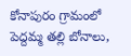కోనాపురం గ్రామంలో పెద్దమ్మ తల్లి బోనాలు,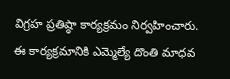విగ్రహ ప్రతిష్ఠా కార్యక్రమం నిర్వహించారు. ఈ కార్యక్రమానికి ఎమ్మెల్యే దొంతి మాధవ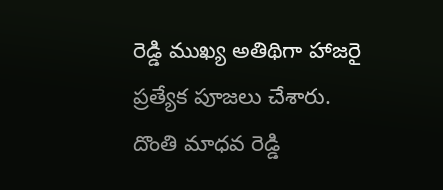రెడ్డి ముఖ్య అతిథిగా హాజరై ప్రత్యేక పూజలు చేశారు. దొంతి మాధవ రెడ్డి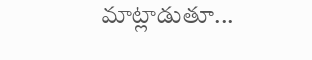మాట్లాడుతూ...